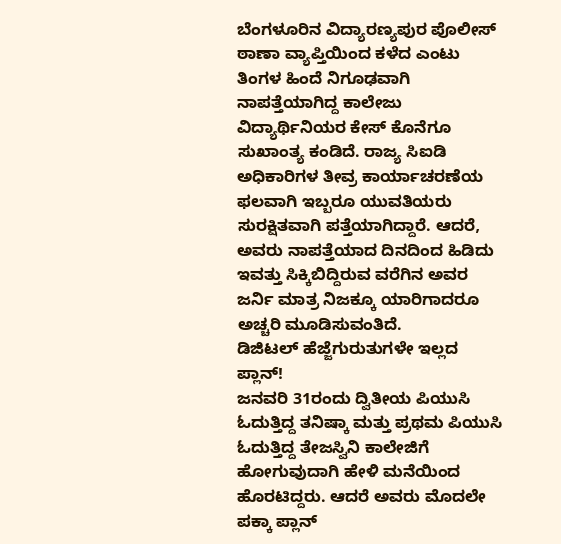ಬೆಂಗಳೂರಿನ ವಿದ್ಯಾರಣ್ಯಪುರ ಪೊಲೀಸ್ ಠಾಣಾ ವ್ಯಾಪ್ತಿಯಿಂದ ಕಳೆದ ಎಂಟು ತಿಂಗಳ ಹಿಂದೆ ನಿಗೂಢವಾಗಿ ನಾಪತ್ತೆಯಾಗಿದ್ದ ಕಾಲೇಜು ವಿದ್ಯಾರ್ಥಿನಿಯರ ಕೇಸ್ ಕೊನೆಗೂ ಸುಖಾಂತ್ಯ ಕಂಡಿದೆ. ರಾಜ್ಯ ಸಿಐಡಿ ಅಧಿಕಾರಿಗಳ ತೀವ್ರ ಕಾರ್ಯಾಚರಣೆಯ ಫಲವಾಗಿ ಇಬ್ಬರೂ ಯುವತಿಯರು ಸುರಕ್ಷಿತವಾಗಿ ಪತ್ತೆಯಾಗಿದ್ದಾರೆ. ಆದರೆ, ಅವರು ನಾಪತ್ತೆಯಾದ ದಿನದಿಂದ ಹಿಡಿದು ಇವತ್ತು ಸಿಕ್ಕಿಬಿದ್ದಿರುವ ವರೆಗಿನ ಅವರ ಜರ್ನಿ ಮಾತ್ರ ನಿಜಕ್ಕೂ ಯಾರಿಗಾದರೂ ಅಚ್ಚರಿ ಮೂಡಿಸುವಂತಿದೆ.
ಡಿಜಿಟಲ್ ಹೆಜ್ಜೆಗುರುತುಗಳೇ ಇಲ್ಲದ ಪ್ಲಾನ್!
ಜನವರಿ 31ರಂದು ದ್ವಿತೀಯ ಪಿಯುಸಿ ಓದುತ್ತಿದ್ದ ತನಿಷ್ಕಾ ಮತ್ತು ಪ್ರಥಮ ಪಿಯುಸಿ ಓದುತ್ತಿದ್ದ ತೇಜಸ್ವಿನಿ ಕಾಲೇಜಿಗೆ ಹೋಗುವುದಾಗಿ ಹೇಳಿ ಮನೆಯಿಂದ ಹೊರಟಿದ್ದರು. ಆದರೆ ಅವರು ಮೊದಲೇ ಪಕ್ಕಾ ಪ್ಲಾನ್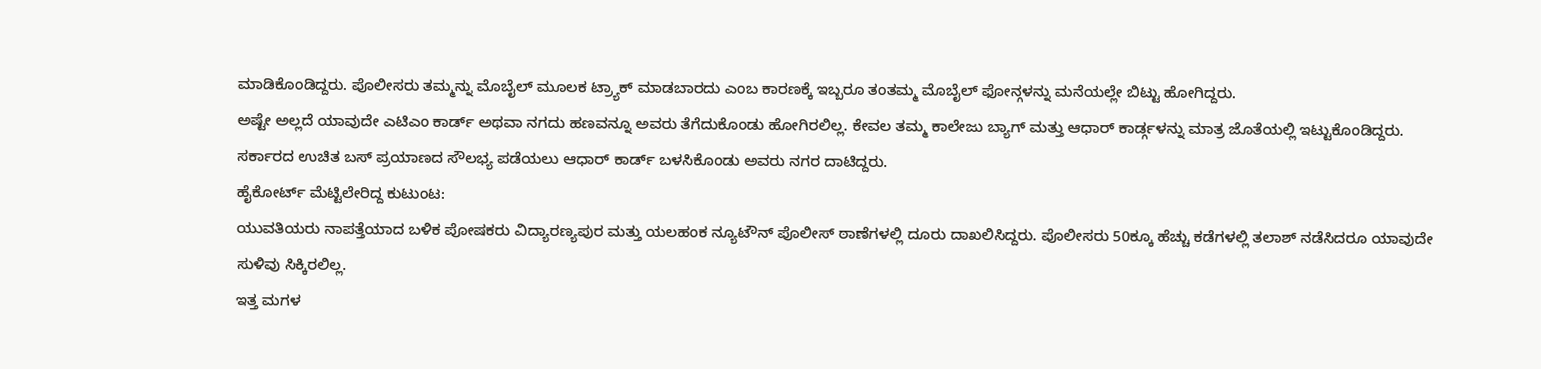ಮಾಡಿಕೊಂಡಿದ್ದರು. ಪೊಲೀಸರು ತಮ್ಮನ್ನು ಮೊಬೈಲ್ ಮೂಲಕ ಟ್ರ್ಯಾಕ್ ಮಾಡಬಾರದು ಎಂಬ ಕಾರಣಕ್ಕೆ ಇಬ್ಬರೂ ತಂತಮ್ಮ ಮೊಬೈಲ್ ಫೋನ್ಗಳನ್ನು ಮನೆಯಲ್ಲೇ ಬಿಟ್ಟು ಹೋಗಿದ್ದರು.
ಅಷ್ಟೇ ಅಲ್ಲದೆ ಯಾವುದೇ ಎಟಿಎಂ ಕಾರ್ಡ್ ಅಥವಾ ನಗದು ಹಣವನ್ನೂ ಅವರು ತೆಗೆದುಕೊಂಡು ಹೋಗಿರಲಿಲ್ಲ. ಕೇವಲ ತಮ್ಮ ಕಾಲೇಜು ಬ್ಯಾಗ್ ಮತ್ತು ಆಧಾರ್ ಕಾರ್ಡ್ಗಳನ್ನು ಮಾತ್ರ ಜೊತೆಯಲ್ಲಿ ಇಟ್ಟುಕೊಂಡಿದ್ದರು. ಸರ್ಕಾರದ ಉಚಿತ ಬಸ್ ಪ್ರಯಾಣದ ಸೌಲಭ್ಯ ಪಡೆಯಲು ಆಧಾರ್ ಕಾರ್ಡ್ ಬಳಸಿಕೊಂಡು ಅವರು ನಗರ ದಾಟಿದ್ದರು.
ಹೈಕೋರ್ಟ್ ಮೆಟ್ಟಿಲೇರಿದ್ದ ಕುಟುಂಟ:
ಯುವತಿಯರು ನಾಪತ್ತೆಯಾದ ಬಳಿಕ ಪೋಷಕರು ವಿದ್ಯಾರಣ್ಯಪುರ ಮತ್ತು ಯಲಹಂಕ ನ್ಯೂಟೌನ್ ಪೊಲೀಸ್ ಠಾಣೆಗಳಲ್ಲಿ ದೂರು ದಾಖಲಿಸಿದ್ದರು. ಪೊಲೀಸರು 50ಕ್ಕೂ ಹೆಚ್ಚು ಕಡೆಗಳಲ್ಲಿ ತಲಾಶ್ ನಡೆಸಿದರೂ ಯಾವುದೇ ಸುಳಿವು ಸಿಕ್ಕಿರಲಿಲ್ಲ.
ಇತ್ತ ಮಗಳ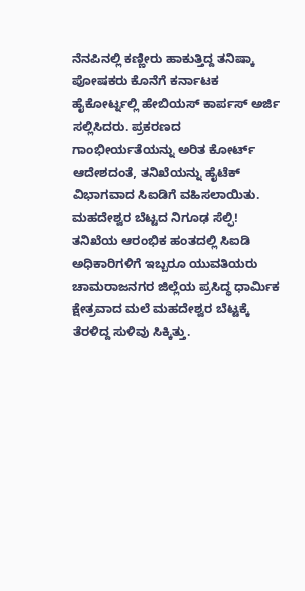ನೆನಪಿನಲ್ಲಿ ಕಣ್ಣೀರು ಹಾಕುತ್ತಿದ್ದ ತನಿಷ್ಕಾ ಪೋಷಕರು ಕೊನೆಗೆ ಕರ್ನಾಟಕ ಹೈಕೋರ್ಟ್ನಲ್ಲಿ ಹೇಬಿಯಸ್ ಕಾರ್ಪಸ್ ಅರ್ಜಿ ಸಲ್ಲಿಸಿದರು. ಪ್ರಕರಣದ ಗಾಂಭೀರ್ಯತೆಯನ್ನು ಅರಿತ ಕೋರ್ಟ್ ಆದೇಶದಂತೆ, ತನಿಖೆಯನ್ನು ಹೈಟೆಕ್ ವಿಭಾಗವಾದ ಸಿಐಡಿಗೆ ವಹಿಸಲಾಯಿತು.
ಮಹದೇಶ್ವರ ಬೆಟ್ಟದ ನಿಗೂಢ ಸೆಲ್ಫಿ!
ತನಿಖೆಯ ಆರಂಭಿಕ ಹಂತದಲ್ಲಿ ಸಿಐಡಿ ಅಧಿಕಾರಿಗಳಿಗೆ ಇಬ್ಬರೂ ಯುವತಿಯರು ಚಾಮರಾಜನಗರ ಜಿಲ್ಲೆಯ ಪ್ರಸಿದ್ಧ ಧಾರ್ಮಿಕ ಕ್ಷೇತ್ರವಾದ ಮಲೆ ಮಹದೇಶ್ವರ ಬೆಟ್ಟಕ್ಕೆ ತೆರಳಿದ್ದ ಸುಳಿವು ಸಿಕ್ಕಿತ್ತು.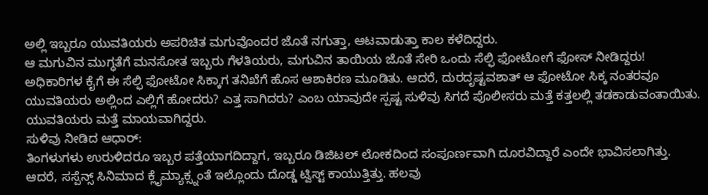ಅಲ್ಲಿ ಇಬ್ಬರೂ ಯುವತಿಯರು ಅಪರಿಚಿತ ಮಗುವೊಂದರ ಜೊತೆ ನಗುತ್ತಾ, ಆಟವಾಡುತ್ತಾ ಕಾಲ ಕಳೆದಿದ್ದರು.
ಆ ಮಗುವಿನ ಮುಗ್ಧತೆಗೆ ಮನಸೋತ ಇಬ್ಬರು ಗೆಳತಿಯರು, ಮಗುವಿನ ತಾಯಿಯ ಜೊತೆ ಸೇರಿ ಒಂದು ಸೆಲ್ಫಿ ಫೋಟೋಗೆ ಫೋಸ್ ನೀಡಿದ್ದರು! ಅಧಿಕಾರಿಗಳ ಕೈಗೆ ಈ ಸೆಲ್ಫಿ ಫೋಟೋ ಸಿಕ್ಕಾಗ ತನಿಖೆಗೆ ಹೊಸ ಆಶಾಕಿರಣ ಮೂಡಿತು. ಆದರೆ, ದುರದೃಷ್ಟವಶಾತ್ ಆ ಫೋಟೋ ಸಿಕ್ಕ ನಂತರವೂ ಯುವತಿಯರು ಅಲ್ಲಿಂದ ಎಲ್ಲಿಗೆ ಹೋದರು? ಎತ್ತ ಸಾಗಿದರು? ಎಂಬ ಯಾವುದೇ ಸ್ಪಷ್ಟ ಸುಳಿವು ಸಿಗದೆ ಪೊಲೀಸರು ಮತ್ತೆ ಕತ್ತಲಲ್ಲಿ ತಡಕಾಡುವಂತಾಯಿತು. ಯುವತಿಯರು ಮತ್ತೆ ಮಾಯವಾಗಿದ್ದರು.
ಸುಳಿವು ನೀಡಿದ ಆಧಾರ್:
ತಿಂಗಳುಗಳು ಉರುಳಿದರೂ ಇಬ್ಬರ ಪತ್ತೆಯಾಗದಿದ್ದಾಗ, ಇಬ್ಬರೂ ಡಿಜಿಟಲ್ ಲೋಕದಿಂದ ಸಂಪೂರ್ಣವಾಗಿ ದೂರವಿದ್ದಾರೆ ಎಂದೇ ಭಾವಿಸಲಾಗಿತ್ತು. ಆದರೆ, ಸಸ್ಪೆನ್ಸ್ ಸಿನಿಮಾದ ಕ್ಲೈಮ್ಯಾಕ್ಸ್ನಂತೆ ಇಲ್ಲೊಂದು ದೊಡ್ಡ ಟ್ವಿಸ್ಟ್ ಕಾಯುತ್ತಿತ್ತು. ಹಲವು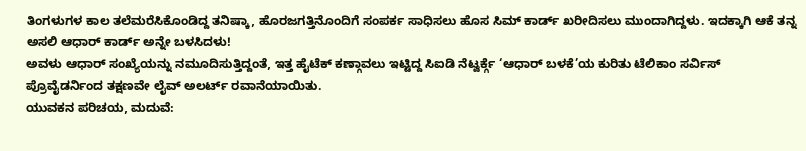ತಿಂಗಳುಗಳ ಕಾಲ ತಲೆಮರೆಸಿಕೊಂಡಿದ್ದ ತನಿಷ್ಕಾ, ಹೊರಜಗತ್ತಿನೊಂದಿಗೆ ಸಂಪರ್ಕ ಸಾಧಿಸಲು ಹೊಸ ಸಿಮ್ ಕಾರ್ಡ್ ಖರೀದಿಸಲು ಮುಂದಾಗಿದ್ದಳು. ಇದಕ್ಕಾಗಿ ಆಕೆ ತನ್ನ ಅಸಲಿ ಆಧಾರ್ ಕಾರ್ಡ್ ಅನ್ನೇ ಬಳಸಿದಳು!
ಅವಳು ಆಧಾರ್ ಸಂಖ್ಯೆಯನ್ನು ನಮೂದಿಸುತ್ತಿದ್ದಂತೆ, ಇತ್ತ ಹೈಟೆಕ್ ಕಣ್ಗಾವಲು ಇಟ್ಟಿದ್ದ ಸಿಐಡಿ ನೆಟ್ವರ್ಕ್ಗೆ ‘ಆಧಾರ್ ಬಳಕೆ’ಯ ಕುರಿತು ಟೆಲಿಕಾಂ ಸರ್ವಿಸ್ ಪ್ರೊವೈಡರ್ನಿಂದ ತಕ್ಷಣವೇ ಲೈವ್ ಅಲರ್ಟ್ ರವಾನೆಯಾಯಿತು.
ಯುವಕನ ಪರಿಚಯ, ಮದುವೆ: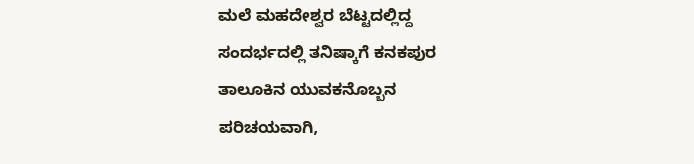ಮಲೆ ಮಹದೇಶ್ವರ ಬೆಟ್ಟದಲ್ಲಿದ್ದ ಸಂದರ್ಭದಲ್ಲಿ ತನಿಷ್ಕಾಗೆ ಕನಕಪುರ ತಾಲೂಕಿನ ಯುವಕನೊಬ್ಬನ ಪರಿಚಯವಾಗಿ,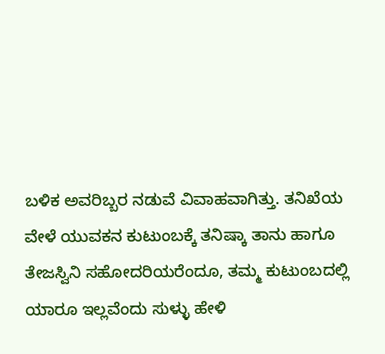ಬಳಿಕ ಅವರಿಬ್ಬರ ನಡುವೆ ವಿವಾಹವಾಗಿತ್ತು. ತನಿಖೆಯ ವೇಳೆ ಯುವಕನ ಕುಟುಂಬಕ್ಕೆ ತನಿಷ್ಕಾ ತಾನು ಹಾಗೂ ತೇಜಸ್ವಿನಿ ಸಹೋದರಿಯರೆಂದೂ, ತಮ್ಮ ಕುಟುಂಬದಲ್ಲಿ ಯಾರೂ ಇಲ್ಲವೆಂದು ಸುಳ್ಳು ಹೇಳಿ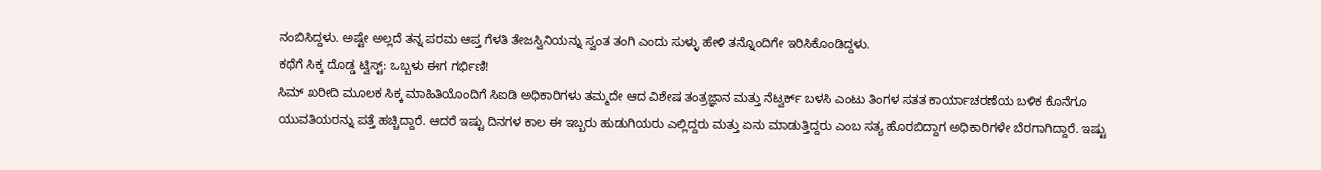ನಂಬಿಸಿದ್ದಳು. ಅಷ್ಟೇ ಅಲ್ಲದೆ ತನ್ನ ಪರಮ ಆಪ್ತ ಗೆಳತಿ ತೇಜಸ್ವಿನಿಯನ್ನು ಸ್ವಂತ ತಂಗಿ ಎಂದು ಸುಳ್ಳು ಹೇಳಿ ತನ್ನೊಂದಿಗೇ ಇರಿಸಿಕೊಂಡಿದ್ದಳು.
ಕಥೆಗೆ ಸಿಕ್ಕ ದೊಡ್ಡ ಟ್ವಿಸ್ಟ್: ಒಬ್ಬಳು ಈಗ ಗರ್ಭಿಣಿ!
ಸಿಮ್ ಖರೀದಿ ಮೂಲಕ ಸಿಕ್ಕ ಮಾಹಿತಿಯೊಂದಿಗೆ ಸಿಐಡಿ ಅಧಿಕಾರಿಗಳು ತಮ್ಮದೇ ಆದ ವಿಶೇಷ ತಂತ್ರಜ್ಞಾನ ಮತ್ತು ನೆಟ್ವರ್ಕ್ ಬಳಸಿ ಎಂಟು ತಿಂಗಳ ಸತತ ಕಾರ್ಯಾಚರಣೆಯ ಬಳಿಕ ಕೊನೆಗೂ ಯುವತಿಯರನ್ನು ಪತ್ತೆ ಹಚ್ಚಿದ್ದಾರೆ. ಆದರೆ ಇಷ್ಟು ದಿನಗಳ ಕಾಲ ಈ ಇಬ್ಬರು ಹುಡುಗಿಯರು ಎಲ್ಲಿದ್ದರು ಮತ್ತು ಏನು ಮಾಡುತ್ತಿದ್ದರು ಎಂಬ ಸತ್ಯ ಹೊರಬಿದ್ದಾಗ ಅಧಿಕಾರಿಗಳೇ ಬೆರಗಾಗಿದ್ದಾರೆ. ಇಷ್ಟು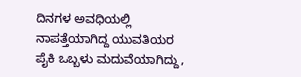ದಿನಗಳ ಅವಧಿಯಲ್ಲಿ ನಾಪತ್ತೆಯಾಗಿದ್ದ ಯುವತಿಯರ ಪೈಕಿ ಒಬ್ಬಳು ಮದುವೆಯಾಗಿದ್ದು,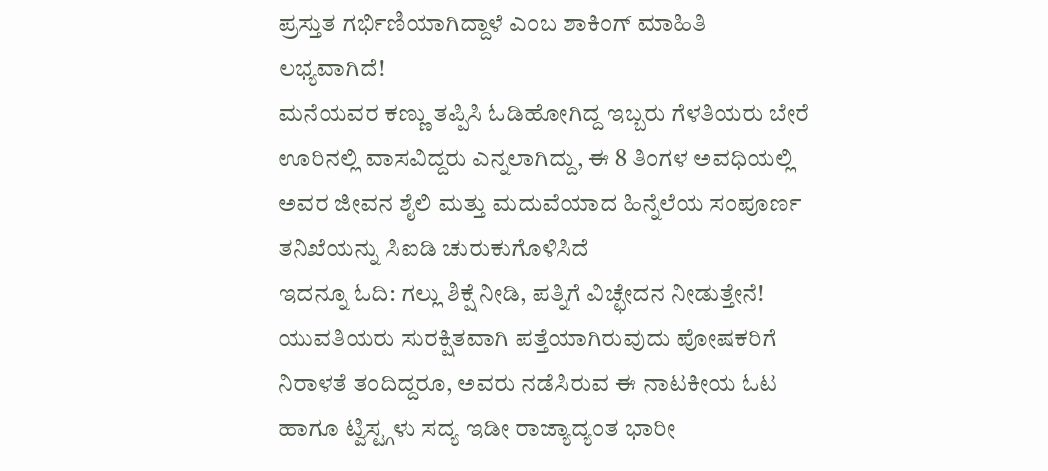ಪ್ರಸ್ತುತ ಗರ್ಭಿಣಿಯಾಗಿದ್ದಾಳೆ ಎಂಬ ಶಾಕಿಂಗ್ ಮಾಹಿತಿ ಲಭ್ಯವಾಗಿದೆ!
ಮನೆಯವರ ಕಣ್ಣು ತಪ್ಪಿಸಿ ಓಡಿಹೋಗಿದ್ದ ಇಬ್ಬರು ಗೆಳತಿಯರು ಬೇರೆ ಊರಿನಲ್ಲಿ ವಾಸವಿದ್ದರು ಎನ್ನಲಾಗಿದ್ದು, ಈ 8 ತಿಂಗಳ ಅವಧಿಯಲ್ಲಿ ಅವರ ಜೀವನ ಶೈಲಿ ಮತ್ತು ಮದುವೆಯಾದ ಹಿನ್ನೆಲೆಯ ಸಂಪೂರ್ಣ ತನಿಖೆಯನ್ನು ಸಿಐಡಿ ಚುರುಕುಗೊಳಿಸಿದೆ
ಇದನ್ನೂ ಓದಿ: ಗಲ್ಲು ಶಿಕ್ಷೆ ನೀಡಿ, ಪತ್ನಿಗೆ ವಿಚ್ಛೇದನ ನೀಡುತ್ತೇನೆ!
ಯುವತಿಯರು ಸುರಕ್ಷಿತವಾಗಿ ಪತ್ತೆಯಾಗಿರುವುದು ಪೋಷಕರಿಗೆ ನಿರಾಳತೆ ತಂದಿದ್ದರೂ, ಅವರು ನಡೆಸಿರುವ ಈ ನಾಟಕೀಯ ಓಟ ಹಾಗೂ ಟ್ವಿಸ್ಟ್ಗಳು ಸದ್ಯ ಇಡೀ ರಾಜ್ಯಾದ್ಯಂತ ಭಾರೀ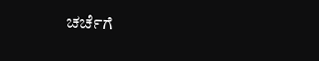ಚರ್ಚೆಗೆ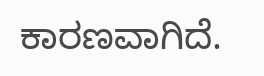ಕಾರಣವಾಗಿದೆ.